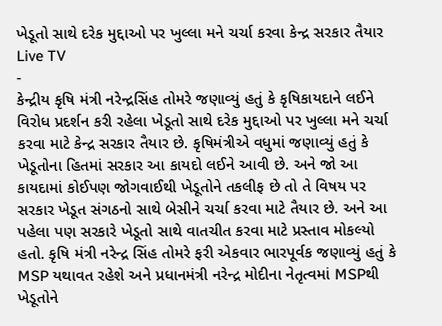ખેડૂતો સાથે દરેક મુદ્દાઓ પર ખુલ્લા મને ચર્ચા કરવા કેન્દ્ર સરકાર તૈયાર
Live TV
-
કેન્દ્રીય કૃષિ મંત્રી નરેન્દ્રસિંહ તોમરે જણાવ્યું હતું કે કૃષિકાયદાને લઈને વિરોધ પ્રદર્શન કરી રહેલા ખેડૂતો સાથે દરેક મુદ્દાઓ પર ખુલ્લા મને ચર્ચા કરવા માટે કેન્દ્ર સરકાર તૈયાર છે. કૃષિમંત્રીએ વધુમાં જણાવ્યું હતું કે ખેડૂતોના હિતમાં સરકાર આ કાયદો લઈને આવી છે. અને જો આ કાયદામાં કોઈપણ જોગવાઈથી ખેડૂતોને તકલીફ છે તો તે વિષય પર સરકાર ખેડૂત સંગઠનો સાથે બેસીને ચર્ચા કરવા માટે તૈયાર છે. અને આ પહેલા પણ સરકારે ખેડૂતો સાથે વાતચીત કરવા માટે પ્રસ્તાવ મોકલ્યો હતો. કૃષિ મંત્રી નરેન્દ્ર સિંહ તોમરે ફરી એકવાર ભારપૂર્વક જણાવ્યું હતું કે MSP યથાવત રહેશે અને પ્રધાનમંત્રી નરેન્દ્ર મોદીના નેતૃત્વમાં MSPથી ખેડૂતોને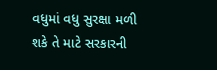વધુમાં વધુ સુરક્ષા મળી શકે તે માટે સરકારની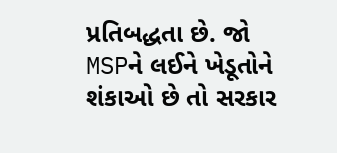પ્રતિબદ્ધતા છે. જો MSPને લઈને ખેડૂતોને શંકાઓ છે તો સરકાર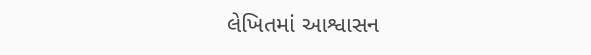લેખિતમાં આશ્વાસન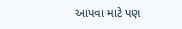આપવા માટે પણ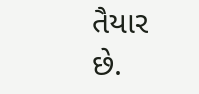તૈયાર છે.